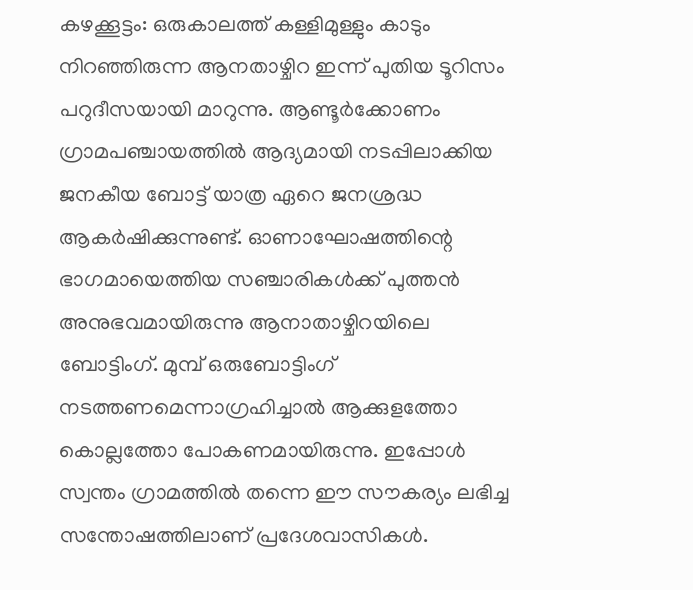കഴക്കൂട്ടം: ഒരുകാലത്ത് കള്ളിമുള്ളും കാടും നിറഞ്ഞിരുന്ന ആനതാഴ്ചിറ ഇന്ന് പുതിയ ടൂറിസം പറുദീസയായി മാറുന്നു. ആണ്ടൂർക്കോണം ഗ്രാമപഞ്ചായത്തിൽ ആദ്യമായി നടപ്പിലാക്കിയ ജനകീയ ബോട്ട് യാത്ര ഏറെ ജനശ്രദ്ധ ആകർഷിക്കുന്നുണ്ട്. ഓണാഘോഷത്തിന്റെ ഭാഗമായെത്തിയ സഞ്ചാരികൾക്ക് പുത്തൻ അനുഭവമായിരുന്നു ആനാതാഴ്ചിറയിലെ ബോട്ടിംഗ്. മുമ്പ് ഒരുബോട്ടിംഗ് നടത്തണമെന്നാഗ്രഹിച്ചാൽ ആക്കുളത്തോ കൊല്ലത്തോ പോകണമായിരുന്നു. ഇപ്പോൾ സ്വന്തം ഗ്രാമത്തിൽ തന്നെ ഈ സൗകര്യം ലഭിച്ച സന്തോഷത്തിലാണ് പ്രദേശവാസികൾ.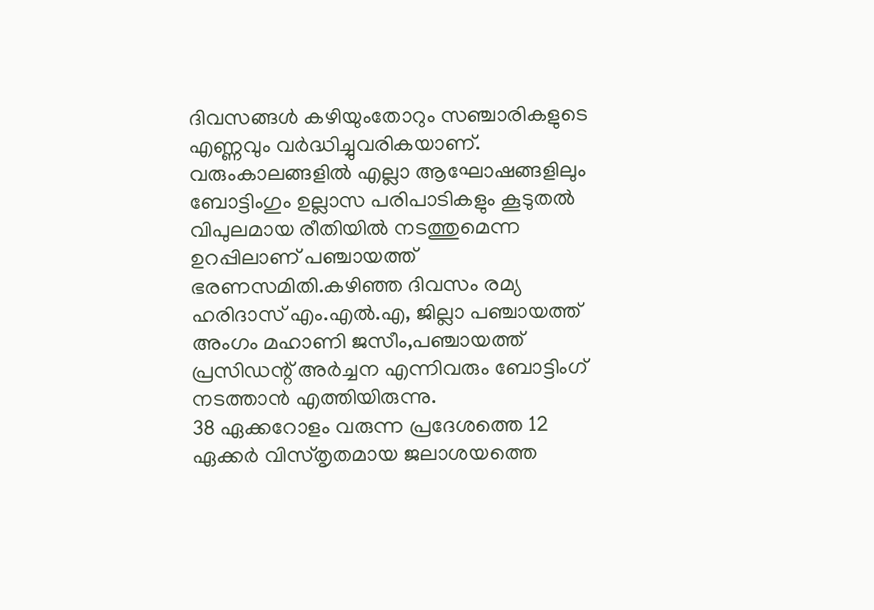ദിവസങ്ങൾ കഴിയുംതോറും സഞ്ചാരികളുടെ എണ്ണവും വർദ്ധിച്ചുവരികയാണ്.
വരുംകാലങ്ങളിൽ എല്ലാ ആഘോഷങ്ങളിലും ബോട്ടിംഗും ഉല്ലാസ പരിപാടികളും കൂടുതൽ വിപുലമായ രീതിയിൽ നടത്തുമെന്ന ഉറപ്പിലാണ് പഞ്ചായത്ത് ഭരണസമിതി.കഴിഞ്ഞ ദിവസം രമ്യ ഹരിദാസ് എം.എൽ.എ, ജില്ലാ പഞ്ചായത്ത് അംഗം മഹാണി ജസീം,പഞ്ചായത്ത് പ്രസിഡന്റ് അർച്ചന എന്നിവരും ബോട്ടിംഗ് നടത്താൻ എത്തിയിരുന്നു.
38 ഏക്കറോളം വരുന്ന പ്രദേശത്തെ 12 ഏക്കർ വിസ്തൃതമായ ജലാശയത്തെ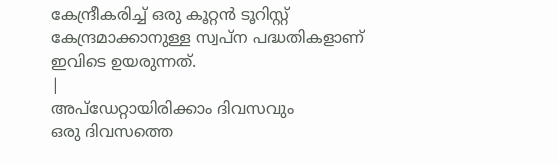കേന്ദ്രീകരിച്ച് ഒരു കൂറ്റൻ ടൂറിസ്റ്റ് കേന്ദ്രമാക്കാനുള്ള സ്വപ്ന പദ്ധതികളാണ് ഇവിടെ ഉയരുന്നത്.
|
അപ്ഡേറ്റായിരിക്കാം ദിവസവും
ഒരു ദിവസത്തെ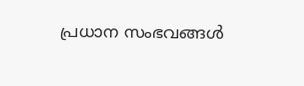പ്രധാന സംഭവങ്ങൾ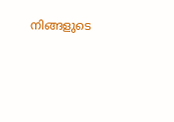നിങ്ങളുടെ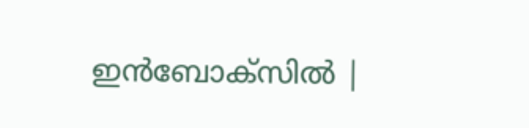ഇൻബോക്സിൽ |